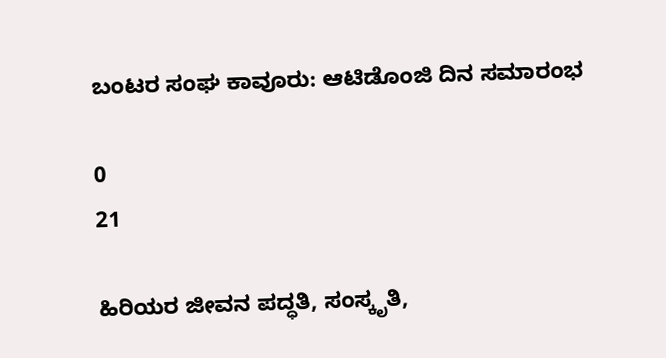ಬಂಟರ ಸಂಘ ಕಾವೂರು: ಆಟಿಡೊಂಜಿ ದಿನ ಸಮಾರಂಭ

0
21

ಹಿರಿಯರ ಜೀವನ ಪದ್ಧತಿ, ಸಂಸ್ಕೃತಿ,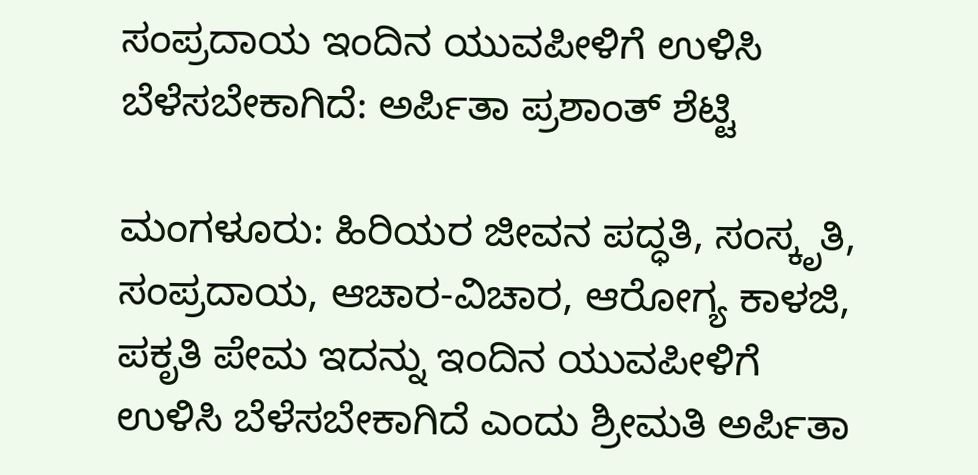ಸಂಪ್ರದಾಯ ಇಂದಿನ ಯುವಪೀಳಿಗೆ ಉಳಿಸಿ ಬೆಳೆಸಬೇಕಾಗಿದೆ: ಅರ್ಪಿತಾ ಪ್ರಶಾಂತ್ ಶೆಟ್ಟಿ

ಮಂಗಳೂರು: ಹಿರಿಯರ ಜೀವನ ಪದ್ಧತಿ, ಸಂಸ್ಕೃತಿ, ಸಂಪ್ರದಾಯ, ಆಚಾರ-ವಿಚಾರ, ಆರೋಗ್ಯ ಕಾಳಜಿ, ಪಕೃತಿ ಪೇಮ ಇದನ್ನು ಇಂದಿನ ಯುವಪೀಳಿಗೆ ಉಳಿಸಿ ಬೆಳೆಸಬೇಕಾಗಿದೆ ಎಂದು ಶ್ರೀಮತಿ ಅರ್ಪಿತಾ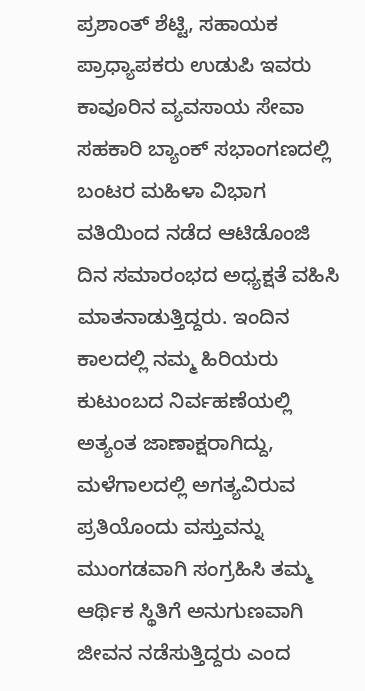ಪ್ರಶಾಂತ್ ಶೆಟ್ಟಿ, ಸಹಾಯಕ ಪ್ರಾಧ್ಯಾಪಕರು ಉಡುಪಿ ಇವರು ಕಾವೂರಿನ ವ್ಯವಸಾಯ ಸೇವಾ ಸಹಕಾರಿ ಬ್ಯಾಂಕ್ ಸಭಾಂಗಣದಲ್ಲಿ ಬಂಟರ ಮಹಿಳಾ ವಿಭಾಗ ವತಿಯಿಂದ ನಡೆದ ಆಟಿಡೊಂಜಿ ದಿನ ಸಮಾರಂಭದ ಅಧ್ಯಕ್ಷತೆ ವಹಿಸಿ ಮಾತನಾಡುತ್ತಿದ್ದರು. ಇಂದಿನ ಕಾಲದಲ್ಲಿ ನಮ್ಮ ಹಿರಿಯರು ಕುಟುಂಬದ ನಿರ್ವಹಣೆಯಲ್ಲಿ ಅತ್ಯಂತ ಜಾಣಾಕ್ಷರಾಗಿದ್ದು, ಮಳೆಗಾಲದಲ್ಲಿ ಅಗತ್ಯವಿರುವ ಪ್ರತಿಯೊಂದು ವಸ್ತುವನ್ನು ಮುಂಗಡವಾಗಿ ಸಂಗ್ರಹಿಸಿ ತಮ್ಮ ಆರ್ಥಿಕ ಸ್ಥಿತಿಗೆ ಅನುಗುಣವಾಗಿ ಜೀವನ ನಡೆಸುತ್ತಿದ್ದರು ಎಂದ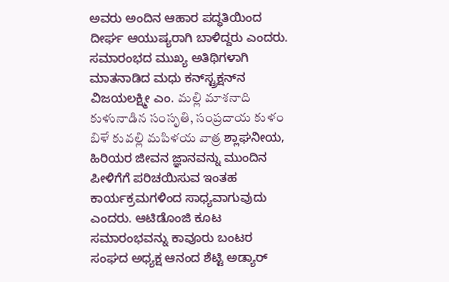ಅವರು ಅಂದಿನ ಆಹಾರ ಪದ್ಧತಿಯಿಂದ ದೀರ್ಘ ಆಯುಷ್ಯರಾಗಿ ಬಾಳಿದ್ದರು ಎಂದರು. ಸಮಾರಂಭದ ಮುಖ್ಯ ಅತಿಥಿಗಳಾಗಿ ಮಾತನಾಡಿದ ಮಧು ಕನ್‌ಸ್ಟ್ರಕ್ಷನ್‌ನ ವಿಜಯಲಕ್ಷ್ಮೀ ಎಂ. మల్లి మాశనాది కుళునాడిన సంసృతి, సంప్రదాయ కుళం బిళే కువల్లి మపిళయ వాత్ర ಶ್ಲಾಘನೀಯ, ಹಿರಿಯರ ಜೀವನ ಜ್ಞಾನವನ್ನು ಮುಂದಿನ ಪೀಳಿಗೆಗೆ ಪರಿಚಯಿಸುವ ಇಂತಹ ಕಾರ್ಯಕ್ರಮಗಳಿಂದ ಸಾಧ್ಯವಾಗುವುದು ಎಂದರು. ಆಟಿಡೊಂಜಿ ಕೂಟ ಸಮಾರಂಭವನ್ನು ಕಾವೂರು ಬಂಟರ ಸಂಘದ ಅಧ್ಯಕ್ಷ ಆನಂದ ಶೆಟ್ಟಿ ಅಡ್ಯಾರ್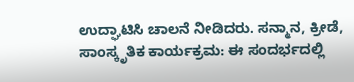ಉದ್ಘಾಟಿಸಿ ಚಾಲನೆ ನೀಡಿದರು. ಸನ್ಮಾನ, ಕ್ರೀಡೆ, ಸಾಂಸ್ಕೃತಿಕ ಕಾರ್ಯಕ್ರಮ: ಈ ಸಂದರ್ಭದಲ್ಲಿ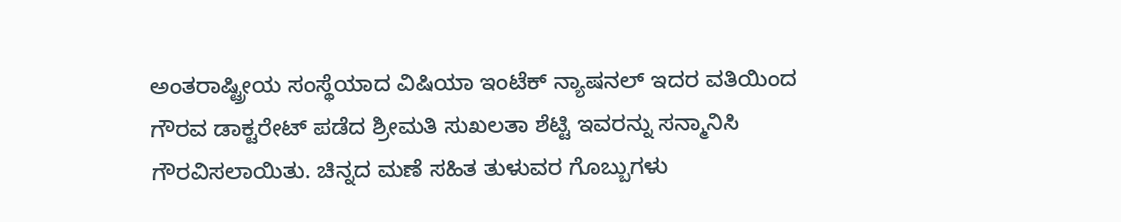ಅಂತರಾಷ್ಟ್ರೀಯ ಸಂಸ್ಥೆಯಾದ ವಿಷಿಯಾ ಇಂಟೆಕ್ ನ್ಯಾಷನಲ್ ಇದರ ವತಿಯಿಂದ ಗೌರವ ಡಾಕ್ಟರೇಟ್ ಪಡೆದ ಶ್ರೀಮತಿ ಸುಖಲತಾ ಶೆಟ್ಟಿ ಇವರನ್ನು ಸನ್ಮಾನಿಸಿ ಗೌರವಿಸಲಾಯಿತು. ಚಿನ್ನದ ಮಣೆ ಸಹಿತ ತುಳುವರ ಗೊಬ್ಬುಗಳು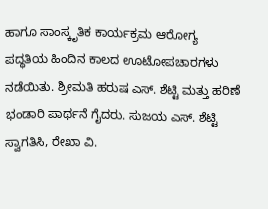ಹಾಗೂ ಸಾಂಸ್ಕೃತಿಕ ಕಾರ್ಯಕ್ರಮ ಆರೋಗ್ಯ ಪದ್ಧತಿಯ ಹಿಂದಿನ ಕಾಲದ ಊಟೋಪಚಾರಗಳು ನಡೆಯಿತು. ಶ್ರೀಮತಿ ಹರುಷ ಎಸ್. ಶೆಟ್ಟಿ ಮತ್ತು ಹರಿಣೆ ಭಂಡಾರಿ ಪಾರ್ಥನೆ ಗೈದರು. ಸುಜಯ ಎಸ್. ಶೆಟ್ಟಿ ಸ್ವಾಗತಿಸಿ, ರೇಖಾ ವಿ.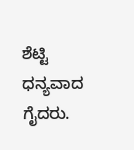ಶೆಟ್ಟಿ ಧನ್ಯವಾದ ಗೈದರು.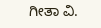ಗೀತಾ ವಿ.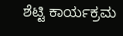ಶೆಟ್ಟಿ ಕಾರ್ಯಕ್ರಮ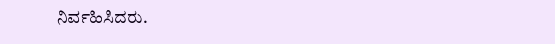ನಿರ್ವಹಿಸಿದರು.